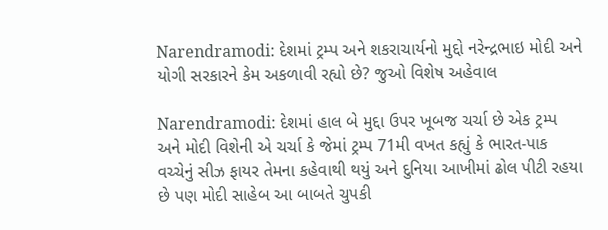Narendramodi: દેશમાં ટ્રમ્પ અને શકરાચાર્યનો મુદ્દો નરેન્દ્રભાઇ મોદી અને યોગી સરકારને કેમ અકળાવી રહ્યો છે? જુઓ વિશેષ અહેવાલ

Narendramodi: દેશમાં હાલ બે મુદ્દા ઉપર ખૂબજ ચર્ચા છે એક ટ્રમ્પ અને મોદી વિશેની એ ચર્ચા કે જેમાં ટ્રમ્પ 71મી વખત કહ્યું કે ભારત-પાક વચ્ચેનું સીઝ ફાયર તેમના કહેવાથી થયું અને દુનિયા આખીમાં ઢોલ પીટી રહયા છે પણ મોદી સાહેબ આ બાબતે ચુપકી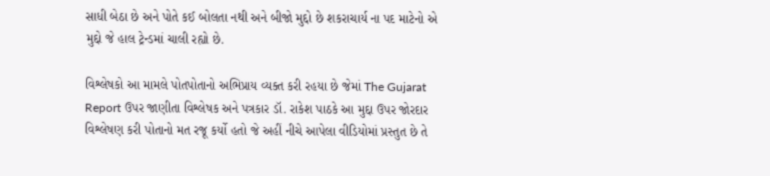સાધી બેઠા છે અને પોતે કઈ બોલતા નથી અને બીજો મુદ્દો છે શકરાચાર્ય ના પદ માટેનો એ મુદ્દો જે હાલ ટ્રેન્ડમાં ચાલી રહ્યો છે.

વિશ્લેષકો આ મામલે પોતપોતાનો અભિપ્રાય વ્યક્ત કરી રહયા છે જેમાં The Gujarat Report ઉપર જાણીતા વિશ્લેષક અને પત્રકાર ડૉ. રાકેશ પાઠકે આ મુદ્દા ઉપર જોરદાર વિશ્લેષણ કરી પોતાનો મત રજૂ કર્યો હતો જે અહીં નીચે આપેલા વીડિયોમાં પ્રસ્તુત છે તે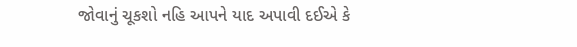જોવાનું ચૂકશો નહિ આપને યાદ અપાવી દઈએ કે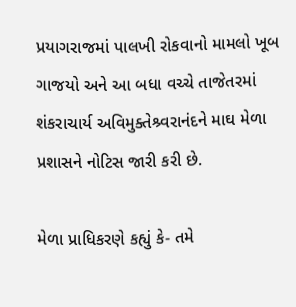પ્રયાગરાજમાં પાલખી રોકવાનો મામલો ખૂબ ગાજયો અને આ બધા વચ્ચે તાજેતરમાં શંકરાચાર્ય અવિમુક્તેશ્ર્વરાનંદને માઘ મેળા પ્રશાસને નોટિસ જારી કરી છે.

મેળા પ્રાધિકરણે કહ્યું કે- તમે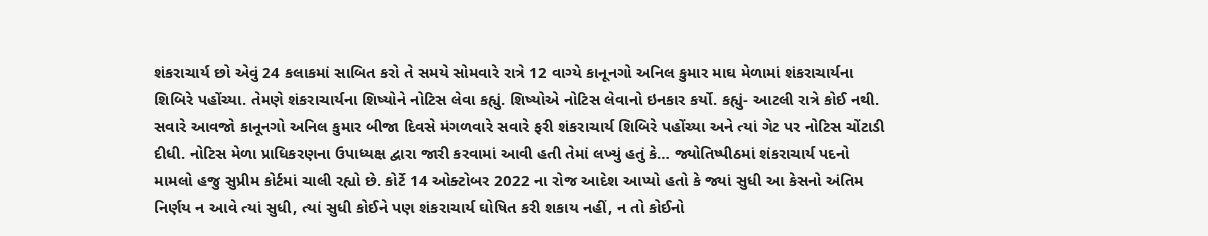શંકરાચાર્ય છો એવું 24 કલાકમાં સાબિત કરો તે સમયે સોમવારે રાત્રે 12 વાગ્યે કાનૂનગો અનિલ કુમાર માઘ મેળામાં શંકરાચાર્યના શિબિરે પહોંચ્યા. તેમણે શંકરાચાર્યના શિષ્યોને નોટિસ લેવા કહ્યું. શિષ્યોએ નોટિસ લેવાનો ઇનકાર કર્યો. કહ્યું- આટલી રાત્રે કોઈ નથી. સવારે આવજો કાનૂનગો અનિલ કુમાર બીજા દિવસે મંગળવારે સવારે ફરી શંકરાચાર્ય શિબિરે પહોંચ્યા અને ત્યાં ગેટ પર નોટિસ ચોંટાડી દીધી. નોટિસ મેળા પ્રાધિકરણના ઉપાધ્યક્ષ દ્વારા જારી કરવામાં આવી હતી તેમાં લખ્યું હતું કે… જ્યોતિષ્પીઠમાં શંકરાચાર્ય પદનો મામલો હજુ સુપ્રીમ કોર્ટમાં ચાલી રહ્યો છે. કોર્ટે 14 ઓક્ટોબર 2022 ના રોજ આદેશ આપ્યો હતો કે જ્યાં સુધી આ કેસનો અંતિમ નિર્ણય ન આવે ત્યાં સુધી, ત્યાં સુધી કોઈને પણ શંકરાચાર્ય ઘોષિત કરી શકાય નહીં, ન તો કોઈનો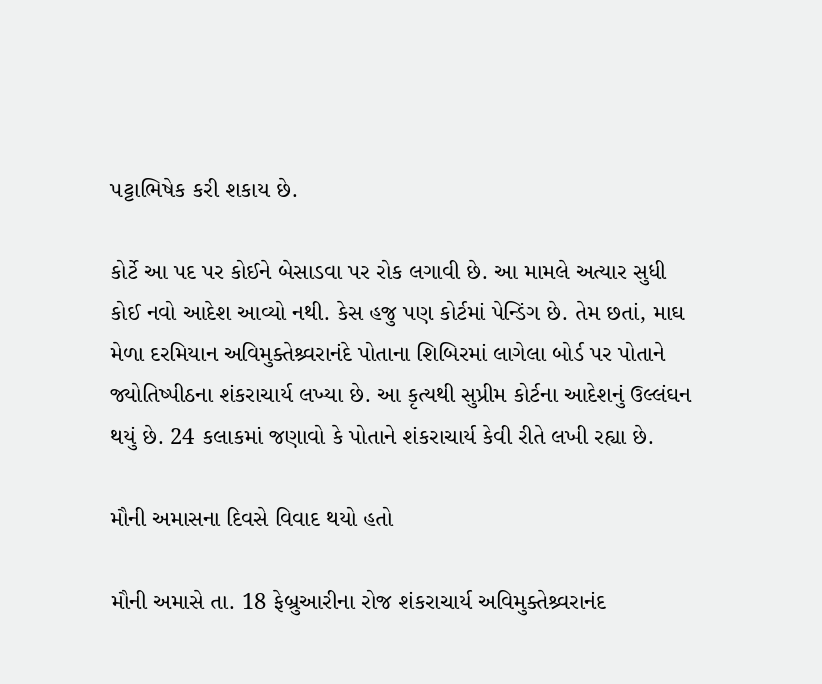પટ્ટાભિષેક કરી શકાય છે.

કોર્ટે આ પદ પર કોઈને બેસાડવા પર રોક લગાવી છે. આ મામલે અત્યાર સુધી કોઈ નવો આદેશ આવ્યો નથી. કેસ હજુ પણ કોર્ટમાં પેન્ડિંગ છે. તેમ છતાં, માઘ મેળા દરમિયાન અવિમુક્તેશ્ર્વરાનંદે પોતાના શિબિરમાં લાગેલા બોર્ડ પર પોતાને જ્યોતિષ્પીઠના શંકરાચાર્ય લખ્યા છે. આ કૃત્યથી સુપ્રીમ કોર્ટના આદેશનું ઉલ્લંઘન થયું છે. 24 કલાકમાં જણાવો કે પોતાને શંકરાચાર્ય કેવી રીતે લખી રહ્યા છે.

મૌની અમાસના દિવસે વિવાદ થયો હતો

મૌની અમાસે તા. 18 ફેબ્રુઆરીના રોજ શંકરાચાર્ય અવિમુક્તેશ્ર્વરાનંદ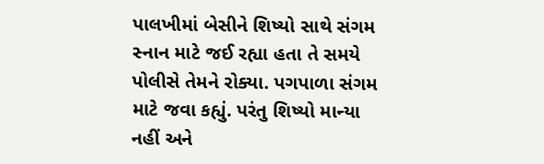પાલખીમાં બેસીને શિષ્યો સાથે સંગમ સ્નાન માટે જઈ રહ્યા હતા તે સમયે પોલીસે તેમને રોક્યા. પગપાળા સંગમ માટે જવા કહ્યું. પરંતુ શિષ્યો માન્યા નહીં અને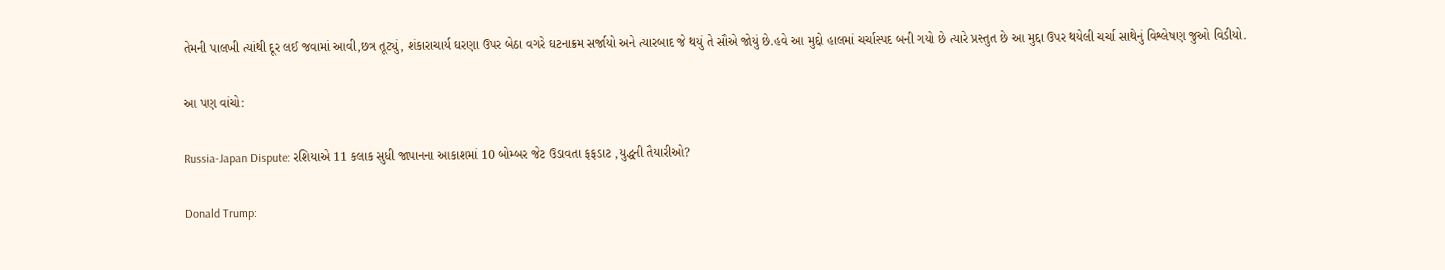તેમની પાલખી ત્યાંથી દૂર લઈ જવામાં આવી,છત્ર તૂટ્યું, શંકારાચાર્ય ઘરણા ઉપર બેઠા વગરે ઘટનાક્રમ સર્જાયો અને ત્યારબાદ જે થયું તે સૌએ જોયું છે.હવે આ મુદ્દો હાલમાં ચર્ચાસ્પદ બની ગયો છે ત્યારે પ્રસ્તુત છે આ મુદ્દા ઉપર થયેલી ચર્ચા સાથેનું વિશ્લેષણ જુઓ વિડીયો.

આ પણ વાંચો:

Russia-Japan Dispute: રશિયાએ 11 કલાક સુધી જાપાનના આકાશમાં 10 બોમ્બર જેટ ઉડાવતા ફફડાટ ,યુદ્ધની તૈયારીઓ?

Donald Trump: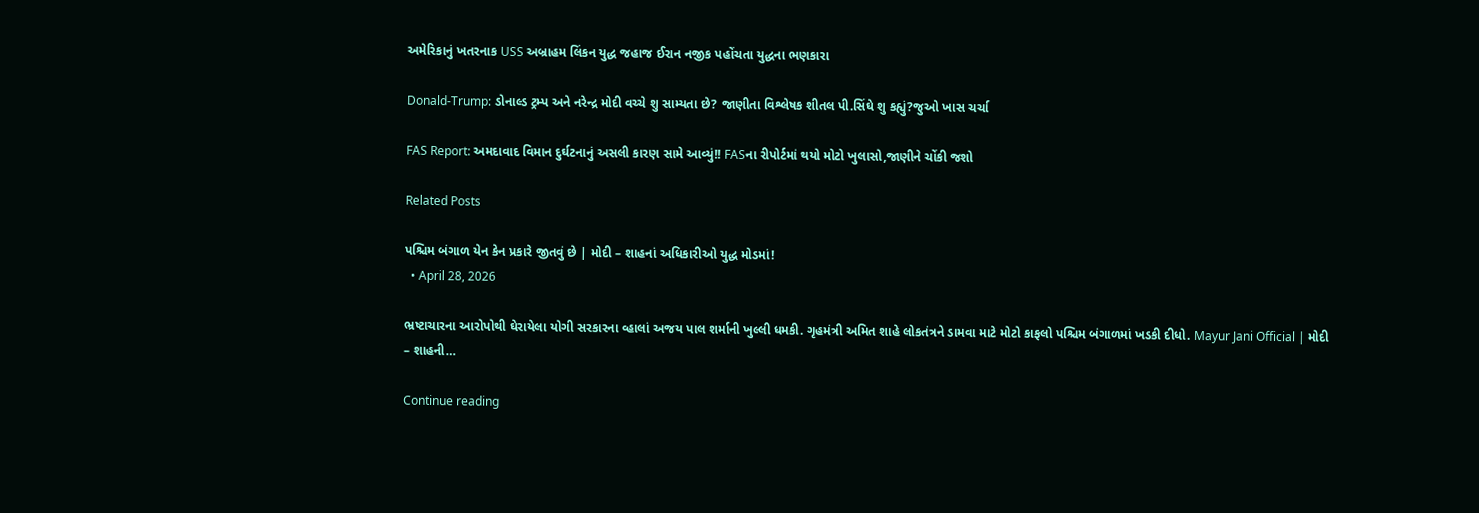અમેરિકાનું ખતરનાક USS અબ્રાહમ લિંકન યુદ્ધ જહાજ ઈરાન નજીક પહોંચતા યુદ્ધના ભણકારા

Donald-Trump: ડોનાલ્ડ ટ્રમ્પ અને નરેન્દ્ર મોદી વચ્ચે શુ સામ્યતા છે? જાણીતા વિશ્લેષક શીતલ પી.સિંઘે શુ કહ્યું?જુઓ ખાસ ચર્ચા

FAS Report: અમદાવાદ વિમાન દુર્ઘટનાનું અસલી કારણ સામે આવ્યું!! FASના રીપોર્ટમાં થયો મોટો ખુલાસો,જાણીને ચોંકી જશો

Related Posts

પશ્ચિમ બંગાળ યેન કેન પ્રકારે જીતવું છે | મોદી – શાહનાં અધિકારીઓ યુદ્ધ મોડમાં!
  • April 28, 2026

ભ્રષ્ટાચારના આરોપોથી ઘેરાયેલા યોગી સરકારના વ્હાલાં અજય પાલ શર્માની ખુલ્લી ધમકી. ગૃહમંત્રી અમિત શાહે લોકતંત્રને ડામવા માટે મોટો કાફલો પશ્ચિમ બંગાળમાં ખડકી દીધો. Mayur Jani Official | મોદી – શાહની…

Continue reading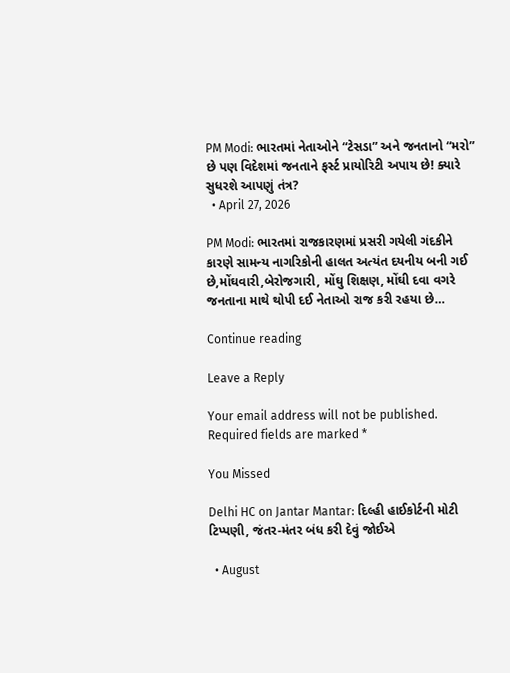PM Modi: ભારતમાં નેતાઓને “ટેસડા” અને જનતાનો “મરો” છે પણ વિદેશમાં જનતાને ફર્સ્ટ પ્રાયોરિટી અપાય છે! ક્યારે સુધરશે આપણું તંત્ર?
  • April 27, 2026

PM Modi: ભારતમાં રાજકારણમાં પ્રસરી ગયેલી ગંદકીને કારણે સામન્ય નાગરિકોની હાલત અત્યંત દયનીય બની ગઈ છે,મોંઘવારી,બેરોજગારી, મોંઘુ શિક્ષણ, મોંઘી દવા વગરે જનતાના માથે થોપી દઈ નેતાઓ રાજ કરી રહયા છે…

Continue reading

Leave a Reply

Your email address will not be published. Required fields are marked *

You Missed

Delhi HC on Jantar Mantar: દિલ્હી હાઈકોર્ટની મોટી ટિપ્પણી, જંતર-મંતર બંધ કરી દેવું જોઈએ

  • August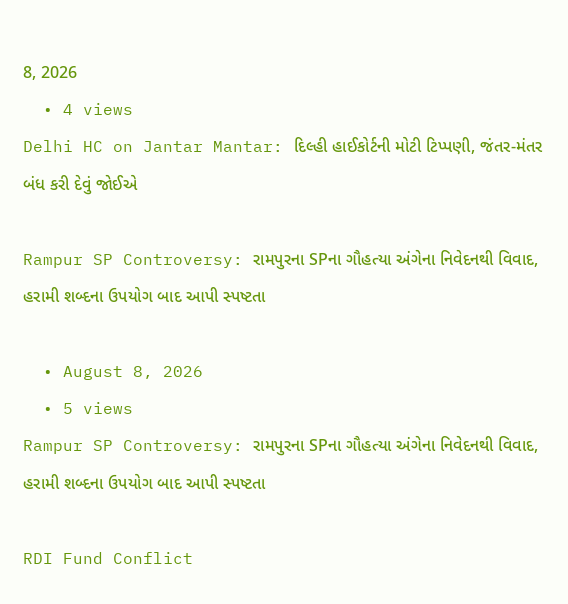8, 2026
  • 4 views
Delhi HC on Jantar Mantar: દિલ્હી હાઈકોર્ટની મોટી ટિપ્પણી, જંતર-મંતર બંધ કરી દેવું જોઈએ

Rampur SP Controversy: રામપુરના SPના ગૌહત્યા અંગેના નિવેદનથી વિવાદ, હરામી શબ્દના ઉપયોગ બાદ આપી સ્પષ્ટતા

  • August 8, 2026
  • 5 views
Rampur SP Controversy: રામપુરના SPના ગૌહત્યા અંગેના નિવેદનથી વિવાદ, હરામી શબ્દના ઉપયોગ બાદ આપી સ્પષ્ટતા

RDI Fund Conflict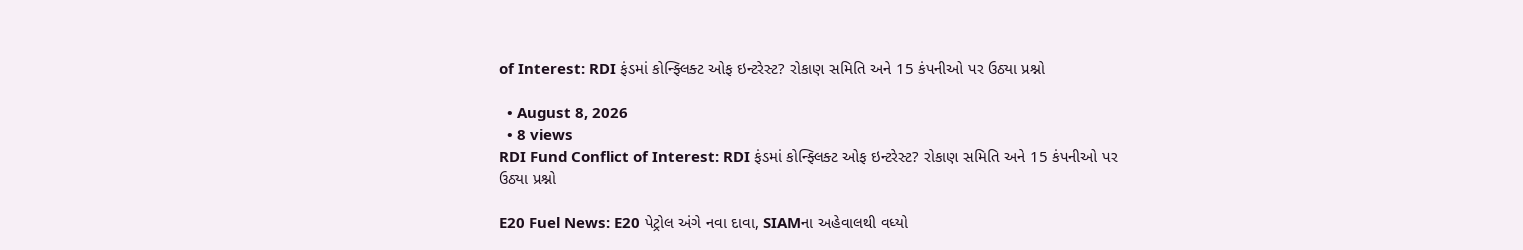of Interest: RDI ફંડમાં કોન્ફ્લિક્ટ ઓફ ઇન્ટરેસ્ટ? રોકાણ સમિતિ અને 15 કંપનીઓ પર ઉઠ્યા પ્રશ્નો

  • August 8, 2026
  • 8 views
RDI Fund Conflict of Interest: RDI ફંડમાં કોન્ફ્લિક્ટ ઓફ ઇન્ટરેસ્ટ? રોકાણ સમિતિ અને 15 કંપનીઓ પર ઉઠ્યા પ્રશ્નો

E20 Fuel News: E20 પેટ્રોલ અંગે નવા દાવા, SIAMના અહેવાલથી વધ્યો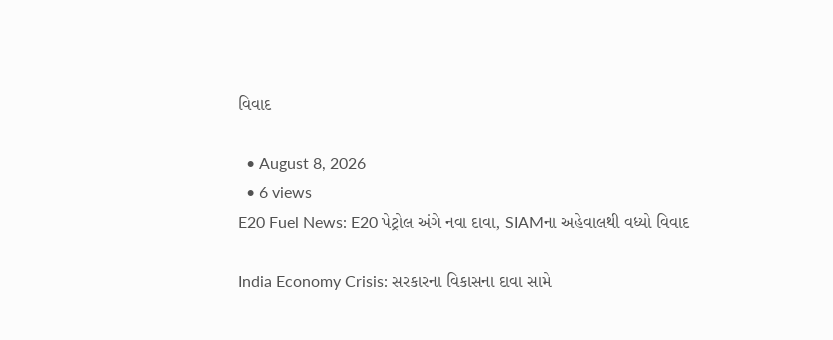વિવાદ

  • August 8, 2026
  • 6 views
E20 Fuel News: E20 પેટ્રોલ અંગે નવા દાવા, SIAMના અહેવાલથી વધ્યો વિવાદ

India Economy Crisis: સરકારના વિકાસના દાવા સામે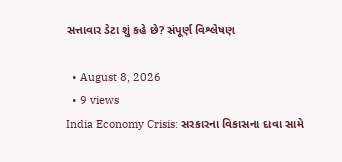સત્તાવાર ડેટા શું કહે છે? સંપૂર્ણ વિશ્લેષણ

  • August 8, 2026
  • 9 views
India Economy Crisis: સરકારના વિકાસના દાવા સામે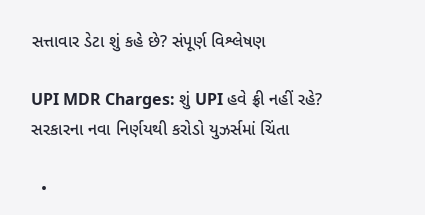સત્તાવાર ડેટા શું કહે છે? સંપૂર્ણ વિશ્લેષણ

UPI MDR Charges: શું UPI હવે ફ્રી નહીં રહે? સરકારના નવા નિર્ણયથી કરોડો યુઝર્સમાં ચિંતા

  •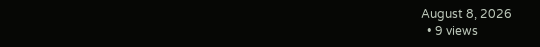August 8, 2026
  • 9 views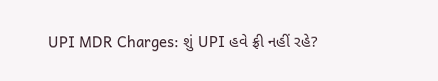UPI MDR Charges: શું UPI હવે ફ્રી નહીં રહે?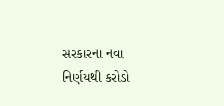સરકારના નવા નિર્ણયથી કરોડો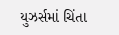યુઝર્સમાં ચિંતા